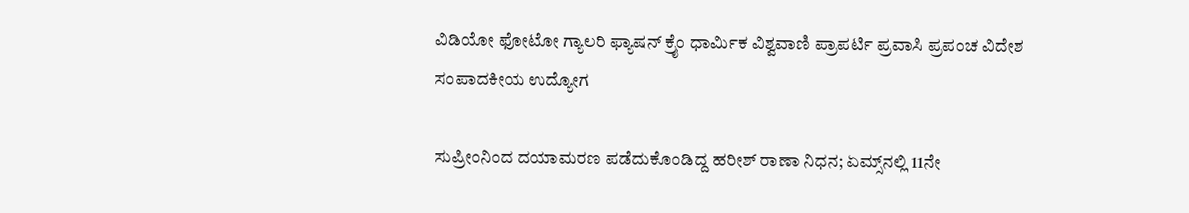ವಿಡಿಯೋ ಫೋಟೋ ಗ್ಯಾಲರಿ ಫ್ಯಾಷನ್ ಕ್ರೈಂ ಧಾರ್ಮಿಕ ವಿಶ್ವವಾಣಿ ಪ್ರಾಪರ್ಟಿ ಪ್ರವಾಸಿ ಪ್ರಪಂಚ ವಿದೇಶ ಸಂಪಾದಕೀಯ ಉದ್ಯೋಗ

ಸುಪ್ರೀಂನಿಂದ ದಯಾಮರಣ ಪಡೆದುಕೊಂಡಿದ್ದ ಹರೀಶ್‌ ರಾಣಾ ನಿಧನ; ಏಮ್ಸ್‌ನಲ್ಲಿ 11ನೇ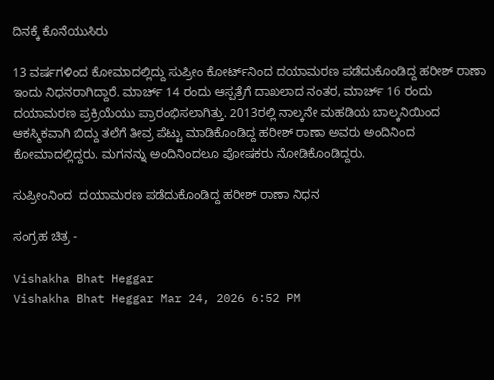ದಿನಕ್ಕೆ ಕೊನೆಯುಸಿರು

13 ವರ್ಷಗಳಿಂದ ಕೋಮಾದಲ್ಲಿದ್ದು ಸುಪ್ರೀಂ ಕೋರ್ಟ್‌ನಿಂದ ದಯಾಮರಣ ಪಡೆದುಕೊಂಡಿದ್ದ ಹರೀಶ್‌ ರಾಣಾ ಇಂದು ನಿಧನರಾಗಿದ್ದಾರೆ. ಮಾರ್ಚ್ 14 ರಂದು ಆಸ್ಪತ್ರೆಗೆ ದಾಖಲಾದ ನಂತರ, ಮಾರ್ಚ್ 16 ರಂದು ದಯಾಮರಣ ಪ್ರಕ್ರಿಯೆಯು ಪ್ರಾರಂಭಿಸಲಾಗಿತ್ತು. 2013ರಲ್ಲಿ ನಾಲ್ಕನೇ ಮಹಡಿಯ ಬಾಲ್ಕನಿಯಿಂದ ಆಕಸ್ಮಿಕವಾಗಿ ಬಿದ್ದು ತಲೆಗೆ ತೀವ್ರ ಪೆಟ್ಟು ಮಾಡಿಕೊಂಡಿದ್ದ ಹರೀಶ್ ರಾಣಾ ಅವರು ಅಂದಿನಿಂದ ಕೋಮಾದಲ್ಲಿದ್ದರು. ಮಗನನ್ನು ಅಂದಿನಿಂದಲೂ ಪೋಷಕರು ನೋಡಿಕೊಂಡಿದ್ದರು.

ಸುಪ್ರೀಂನಿಂದ  ದಯಾಮರಣ ಪಡೆದುಕೊಂಡಿದ್ದ ಹರೀಶ್‌ ರಾಣಾ ನಿಧನ

ಸಂಗ್ರಹ ಚಿತ್ರ -

Vishakha Bhat Heggar
Vishakha Bhat Heggar Mar 24, 2026 6:52 PM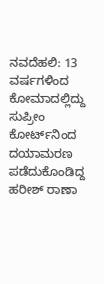ನವದೆಹಲಿ: 13 ವರ್ಷಗಳಿಂದ ಕೋಮಾದಲ್ಲಿದ್ದು ಸುಪ್ರೀಂ ಕೋರ್ಟ್‌ನಿಂದ ದಯಾಮರಣ ಪಡೆದುಕೊಂಡಿದ್ದ ಹರೀಶ್‌ ರಾಣಾ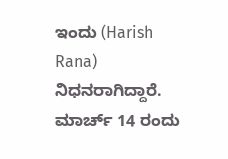ಇಂದು (Harish Rana) ನಿಧನರಾಗಿದ್ದಾರೆ. ಮಾರ್ಚ್ 14 ರಂದು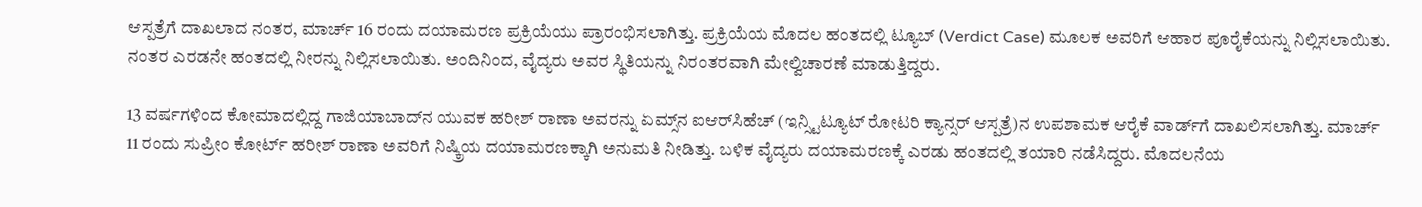ಆಸ್ಪತ್ರೆಗೆ ದಾಖಲಾದ ನಂತರ, ಮಾರ್ಚ್ 16 ರಂದು ದಯಾಮರಣ ಪ್ರಕ್ರಿಯೆಯು ಪ್ರಾರಂಭಿಸಲಾಗಿತ್ತು. ಪ್ರಕ್ರಿಯೆಯ ಮೊದಲ ಹಂತದಲ್ಲಿ ಟ್ಯೂಬ್ (Verdict Case) ಮೂಲಕ ಅವರಿಗೆ ಆಹಾರ ಪೂರೈಕೆಯನ್ನು ನಿಲ್ಲಿಸಲಾಯಿತು. ನಂತರ ಎರಡನೇ ಹಂತದಲ್ಲಿ ನೀರನ್ನು ನಿಲ್ಲಿಸಲಾಯಿತು. ಅಂದಿನಿಂದ, ವೈದ್ಯರು ಅವರ ಸ್ಥಿತಿಯನ್ನು ನಿರಂತರವಾಗಿ ಮೇಲ್ವಿಚಾರಣೆ ಮಾಡುತ್ತಿದ್ದರು.

13 ವರ್ಷಗಳಿಂದ ಕೋಮಾದಲ್ಲಿದ್ದ ಗಾಜಿಯಾಬಾದ್‌ನ ಯುವಕ ಹರೀಶ್ ರಾಣಾ ಅವರನ್ನು ಏಮ್ಸ್‌ನ ಐಆರ್‌ಸಿಹೆಚ್ (ಇನ್ಸ್ಟಿಟ್ಯೂಟ್ ರೋಟರಿ ಕ್ಯಾನ್ಸರ್ ಆಸ್ಪತ್ರೆ)ನ ಉಪಶಾಮಕ ಆರೈಕೆ ವಾರ್ಡ್‌ಗೆ ದಾಖಲಿಸಲಾಗಿತ್ತು. ಮಾರ್ಚ್ 11 ರಂದು ಸುಪ್ರೀಂ ಕೋರ್ಟ್ ಹರೀಶ್ ರಾಣಾ ಅವರಿಗೆ ನಿಷ್ಕ್ರಿಯ ದಯಾಮರಣಕ್ಕಾಗಿ ಅನುಮತಿ ನೀಡಿತ್ತು. ಬಳಿಕ ವೈದ್ಯರು ದಯಾಮರಣಕ್ಕೆ ಎರಡು ಹಂತದಲ್ಲಿ ತಯಾರಿ ನಡೆಸಿದ್ದರು. ಮೊದಲನೆಯ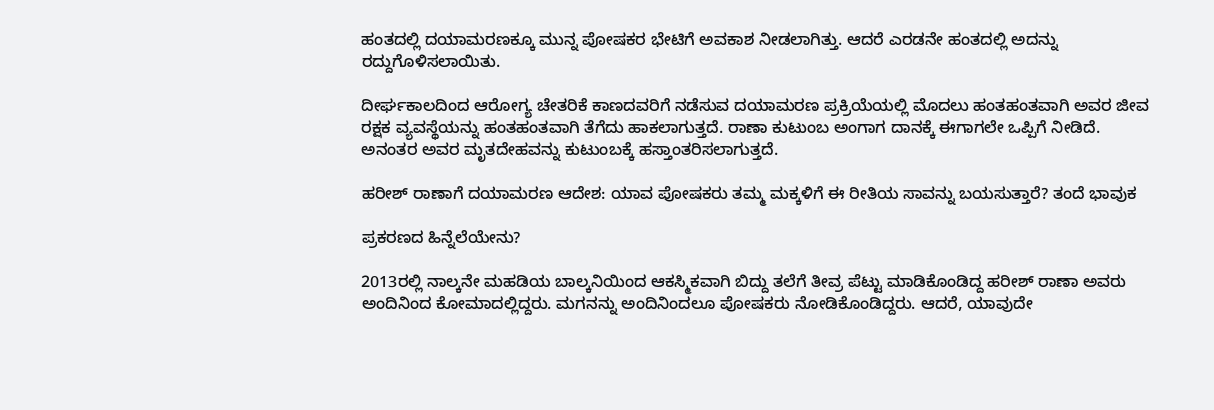ಹಂತದಲ್ಲಿ ದಯಾಮರಣಕ್ಕೂ ಮುನ್ನ ಪೋಷಕರ ಭೇಟಿಗೆ ಅವಕಾಶ ನೀಡಲಾಗಿತ್ತು. ಆದರೆ ಎರಡನೇ ಹಂತದಲ್ಲಿ ಅದನ್ನು ರದ್ದುಗೊಳಿಸಲಾಯಿತು.

ದೀರ್ಘಕಾಲದಿಂದ ಆರೋಗ್ಯ ಚೇತರಿಕೆ ಕಾಣದವರಿಗೆ ನಡೆಸುವ ದಯಾಮರಣ ಪ್ರಕ್ರಿಯೆಯಲ್ಲಿ ಮೊದಲು ಹಂತಹಂತವಾಗಿ ಅವರ ಜೀವ ರಕ್ಷಕ ವ್ಯವಸ್ಥೆಯನ್ನು ಹಂತಹಂತವಾಗಿ ತೆಗೆದು ಹಾಕಲಾಗುತ್ತದೆ. ರಾಣಾ ಕುಟುಂಬ ಅಂಗಾಗ ದಾನಕ್ಕೆ ಈಗಾಗಲೇ ಒಪ್ಪಿಗೆ ನೀಡಿದೆ. ಅನಂತರ ಅವರ ಮೃತದೇಹವನ್ನು ಕುಟುಂಬಕ್ಕೆ ಹಸ್ತಾಂತರಿಸಲಾಗುತ್ತದೆ.

ಹರೀಶ್ ರಾಣಾಗೆ ದಯಾಮರಣ ಆದೇಶ: ಯಾವ ಪೋಷಕರು ತಮ್ಮ ಮಕ್ಕಳಿಗೆ ಈ ರೀತಿಯ ಸಾವನ್ನು ಬಯಸುತ್ತಾರೆ? ತಂದೆ ಭಾವುಕ

ಪ್ರಕರಣದ ಹಿನ್ನೆಲೆಯೇನು?

2013ರಲ್ಲಿ ನಾಲ್ಕನೇ ಮಹಡಿಯ ಬಾಲ್ಕನಿಯಿಂದ ಆಕಸ್ಮಿಕವಾಗಿ ಬಿದ್ದು ತಲೆಗೆ ತೀವ್ರ ಪೆಟ್ಟು ಮಾಡಿಕೊಂಡಿದ್ದ ಹರೀಶ್ ರಾಣಾ ಅವರು ಅಂದಿನಿಂದ ಕೋಮಾದಲ್ಲಿದ್ದರು. ಮಗನನ್ನು ಅಂದಿನಿಂದಲೂ ಪೋಷಕರು ನೋಡಿಕೊಂಡಿದ್ದರು. ಆದರೆ, ಯಾವುದೇ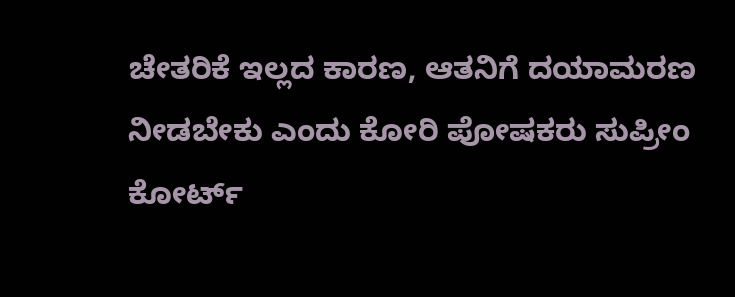ಚೇತರಿಕೆ ಇಲ್ಲದ ಕಾರಣ, ಆತನಿಗೆ ದಯಾಮರಣ ನೀಡಬೇಕು ಎಂದು ಕೋರಿ ಪೋಷಕರು ಸುಪ್ರೀಂ ಕೋರ್ಟ್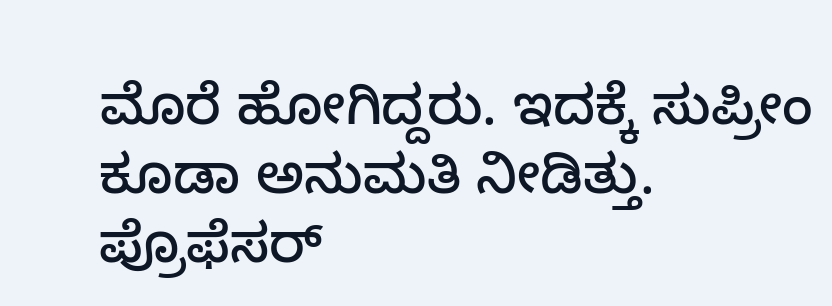ಮೊರೆ ಹೋಗಿದ್ದರು. ಇದಕ್ಕೆ ಸುಪ್ರೀಂ ಕೂಡಾ ಅನುಮತಿ ನೀಡಿತ್ತು. ಪ್ರೊಫೆಸರ್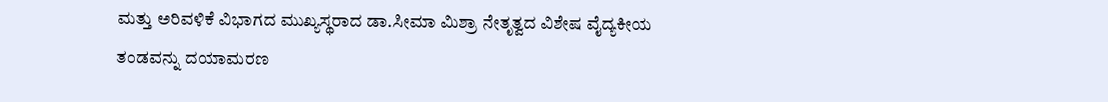ಮತ್ತು ಅರಿವಳಿಕೆ ವಿಭಾಗದ ಮುಖ್ಯಸ್ಥರಾದ ಡಾ.ಸೀಮಾ ಮಿಶ್ರಾ ನೇತೃತ್ವದ ವಿಶೇಷ ವೈದ್ಯಕೀಯ ತಂಡವನ್ನು ದಯಾಮರಣ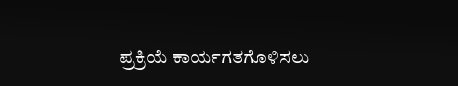ಪ್ರಕ್ರಿಯೆ ಕಾರ್ಯಗತಗೊಳಿಸಲು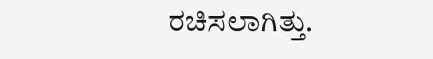ರಚಿಸಲಾಗಿತ್ತು.